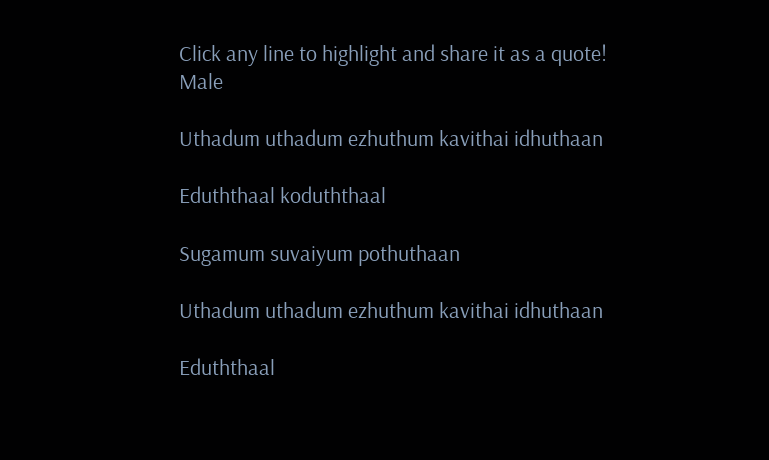Click any line to highlight and share it as a quote!
Male

Uthadum uthadum ezhuthum kavithai idhuthaan

Eduththaal koduththaal

Sugamum suvaiyum pothuthaan

Uthadum uthadum ezhuthum kavithai idhuthaan

Eduththaal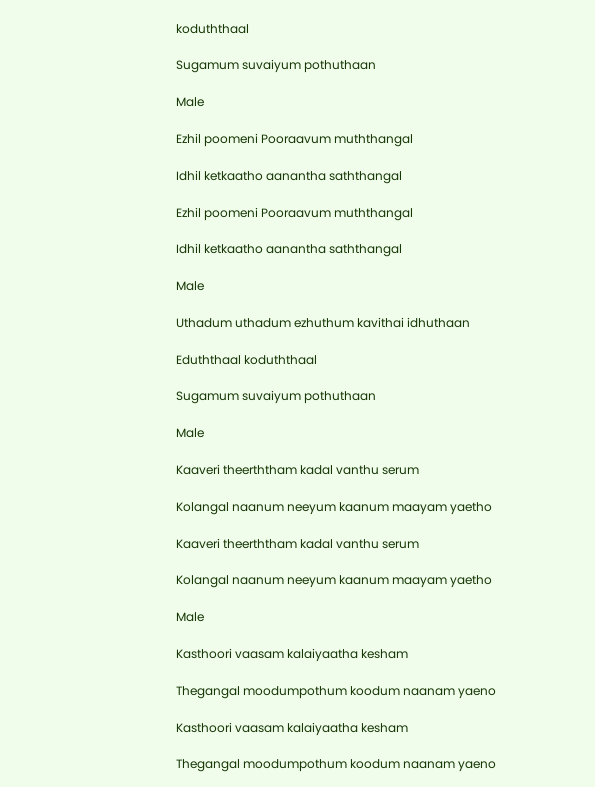koduththaal

Sugamum suvaiyum pothuthaan

Male

Ezhil poomeni Pooraavum muththangal

Idhil ketkaatho aanantha saththangal

Ezhil poomeni Pooraavum muththangal

Idhil ketkaatho aanantha saththangal

Male

Uthadum uthadum ezhuthum kavithai idhuthaan

Eduththaal koduththaal

Sugamum suvaiyum pothuthaan

Male

Kaaveri theerththam kadal vanthu serum

Kolangal naanum neeyum kaanum maayam yaetho

Kaaveri theerththam kadal vanthu serum

Kolangal naanum neeyum kaanum maayam yaetho

Male

Kasthoori vaasam kalaiyaatha kesham

Thegangal moodumpothum koodum naanam yaeno

Kasthoori vaasam kalaiyaatha kesham

Thegangal moodumpothum koodum naanam yaeno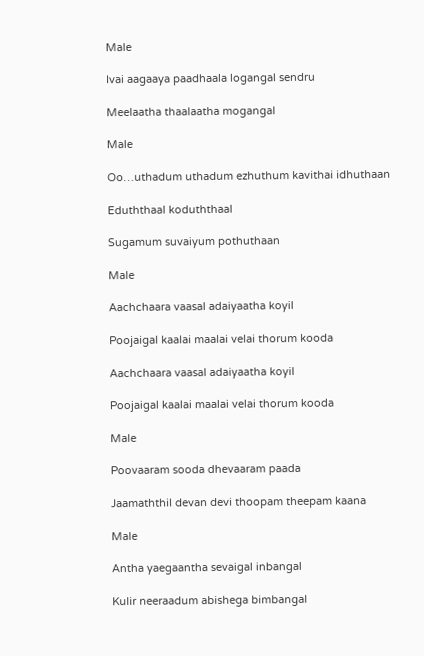Male

Ivai aagaaya paadhaala logangal sendru

Meelaatha thaalaatha mogangal

Male

Oo…uthadum uthadum ezhuthum kavithai idhuthaan

Eduththaal koduththaal

Sugamum suvaiyum pothuthaan

Male

Aachchaara vaasal adaiyaatha koyil

Poojaigal kaalai maalai velai thorum kooda

Aachchaara vaasal adaiyaatha koyil

Poojaigal kaalai maalai velai thorum kooda

Male

Poovaaram sooda dhevaaram paada

Jaamaththil devan devi thoopam theepam kaana

Male

Antha yaegaantha sevaigal inbangal

Kulir neeraadum abishega bimbangal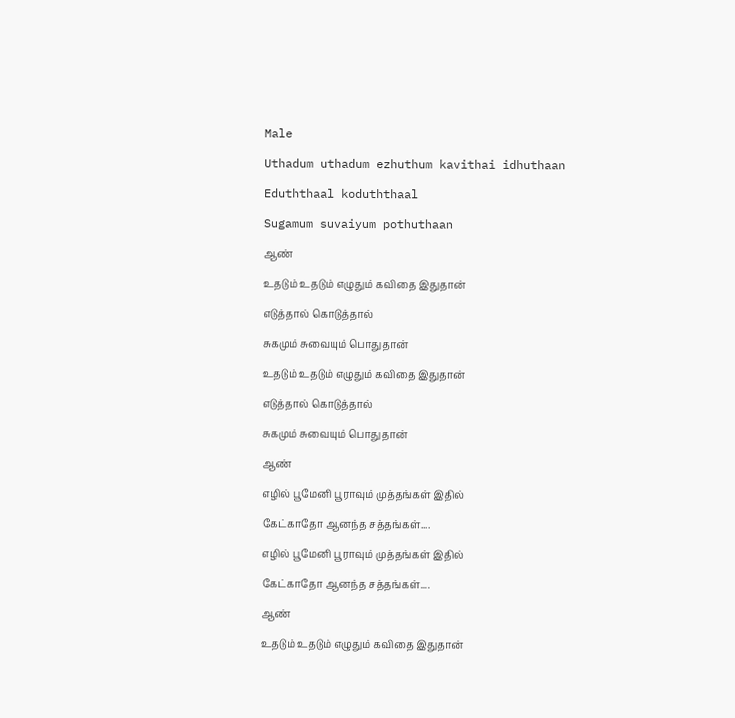Male

Uthadum uthadum ezhuthum kavithai idhuthaan

Eduththaal koduththaal

Sugamum suvaiyum pothuthaan

ஆண்

உதடும் உதடும் எழுதும் கவிதை இதுதான்

எடுத்தால் கொடுத்தால்

சுகமும் சுவையும் பொதுதான்

உதடும் உதடும் எழுதும் கவிதை இதுதான்

எடுத்தால் கொடுத்தால்

சுகமும் சுவையும் பொதுதான்

ஆண்

எழில் பூமேனி பூராவும் முத்தங்கள் இதில்

கேட்காதோ ஆனந்த சத்தங்கள்....

எழில் பூமேனி பூராவும் முத்தங்கள் இதில்

கேட்காதோ ஆனந்த சத்தங்கள்....

ஆண்

உதடும் உதடும் எழுதும் கவிதை இதுதான்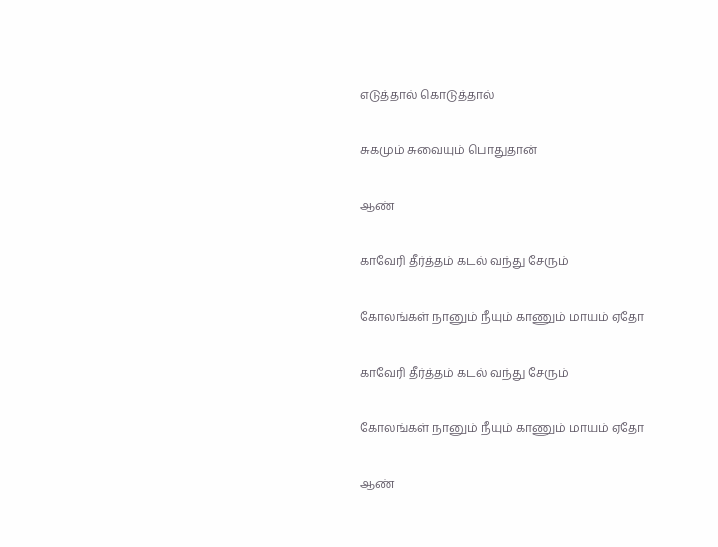எடுத்தால் கொடுத்தால்

சுகமும் சுவையும் பொதுதான்

ஆண்

காவேரி தீர்த்தம் கடல் வந்து சேரும்

கோலங்கள் நானும் நீயும் காணும் மாயம் ஏதோ

காவேரி தீர்த்தம் கடல் வந்து சேரும்

கோலங்கள் நானும் நீயும் காணும் மாயம் ஏதோ

ஆண்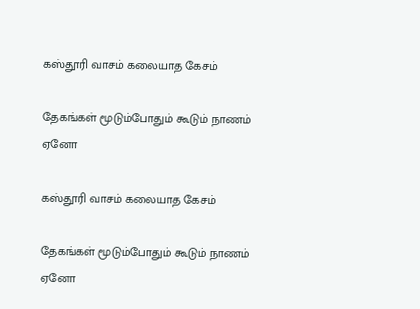கஸ்தூரி வாசம் கலையாத கேசம்

தேகங்கள் மூடும்போதும் கூடும் நாணம் ஏனோ

கஸ்தூரி வாசம் கலையாத கேசம்

தேகங்கள் மூடும்போதும் கூடும் நாணம் ஏனோ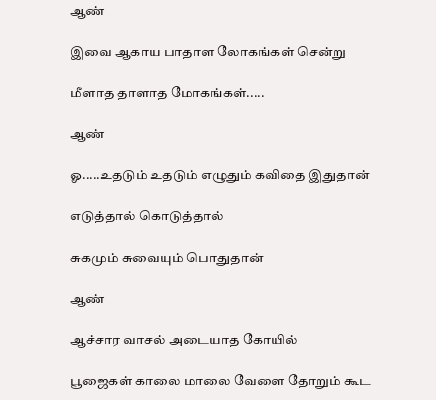ஆண்

இவை ஆகாய பாதாள லோகங்கள் சென்று

மீளாத தாளாத மோகங்கள்.....

ஆண்

ஓ.....உதடும் உதடும் எழுதும் கவிதை இதுதான்

எடுத்தால் கொடுத்தால்

சுகமும் சுவையும் பொதுதான்

ஆண்

ஆச்சார வாசல் அடையாத கோயில்

பூஜைகள் காலை மாலை வேளை தோறும் கூட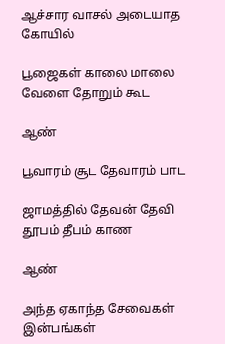ஆச்சார வாசல் அடையாத கோயில்

பூஜைகள் காலை மாலை வேளை தோறும் கூட

ஆண்

பூவாரம் சூட தேவாரம் பாட

ஜாமத்தில் தேவன் தேவி தூபம் தீபம் காண

ஆண்

அந்த ஏகாந்த சேவைகள் இன்பங்கள்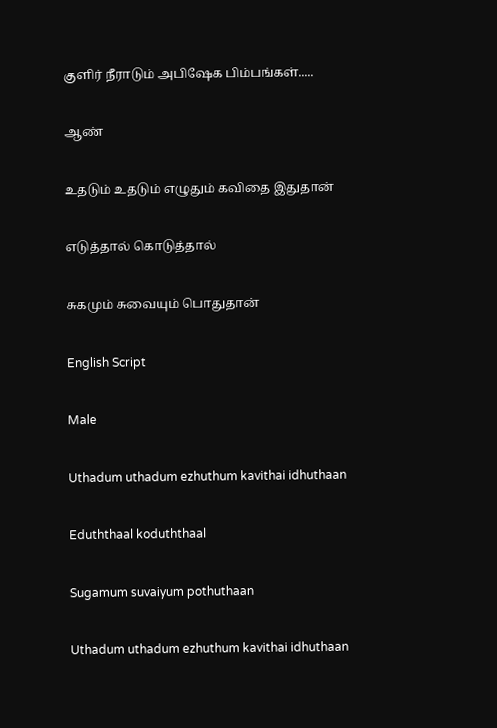குளிர் நீராடும் அபிஷேக பிம்பங்கள்.....

ஆண்

உதடும் உதடும் எழுதும் கவிதை இதுதான்

எடுத்தால் கொடுத்தால்

சுகமும் சுவையும் பொதுதான்

English Script

Male

Uthadum uthadum ezhuthum kavithai idhuthaan

Eduththaal koduththaal

Sugamum suvaiyum pothuthaan

Uthadum uthadum ezhuthum kavithai idhuthaan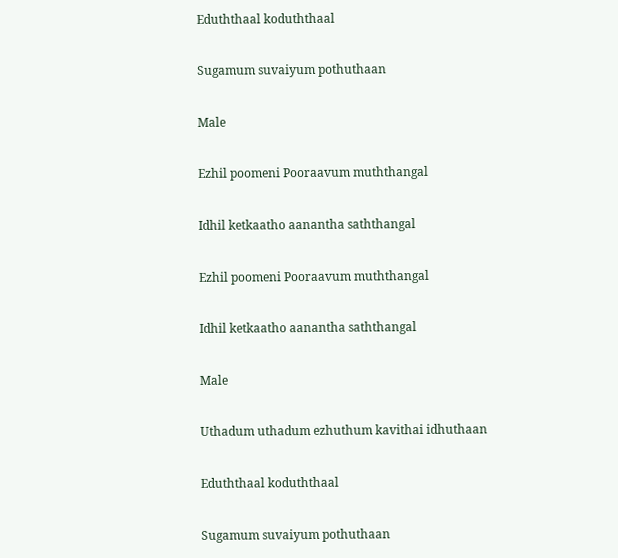Eduththaal koduththaal

Sugamum suvaiyum pothuthaan

Male

Ezhil poomeni Pooraavum muththangal

Idhil ketkaatho aanantha saththangal

Ezhil poomeni Pooraavum muththangal

Idhil ketkaatho aanantha saththangal

Male

Uthadum uthadum ezhuthum kavithai idhuthaan

Eduththaal koduththaal

Sugamum suvaiyum pothuthaan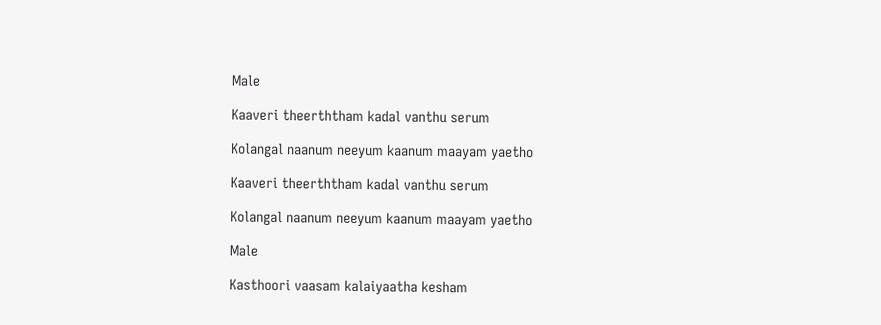Male

Kaaveri theerththam kadal vanthu serum

Kolangal naanum neeyum kaanum maayam yaetho

Kaaveri theerththam kadal vanthu serum

Kolangal naanum neeyum kaanum maayam yaetho

Male

Kasthoori vaasam kalaiyaatha kesham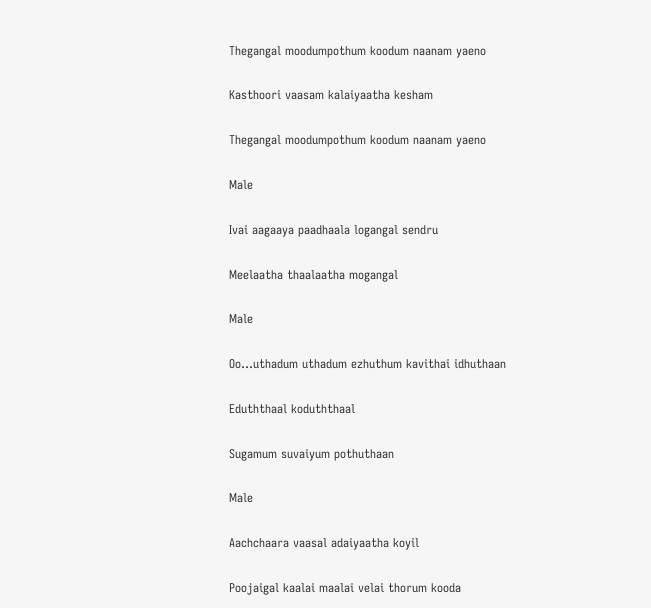Thegangal moodumpothum koodum naanam yaeno

Kasthoori vaasam kalaiyaatha kesham

Thegangal moodumpothum koodum naanam yaeno

Male

Ivai aagaaya paadhaala logangal sendru

Meelaatha thaalaatha mogangal

Male

Oo…uthadum uthadum ezhuthum kavithai idhuthaan

Eduththaal koduththaal

Sugamum suvaiyum pothuthaan

Male

Aachchaara vaasal adaiyaatha koyil

Poojaigal kaalai maalai velai thorum kooda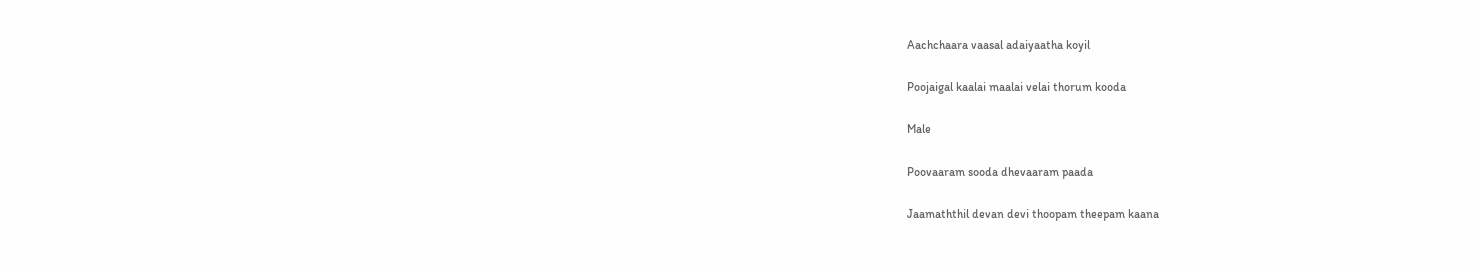Aachchaara vaasal adaiyaatha koyil

Poojaigal kaalai maalai velai thorum kooda

Male

Poovaaram sooda dhevaaram paada

Jaamaththil devan devi thoopam theepam kaana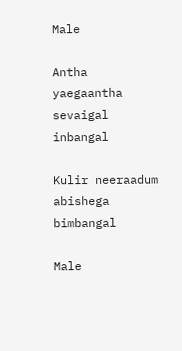Male

Antha yaegaantha sevaigal inbangal

Kulir neeraadum abishega bimbangal

Male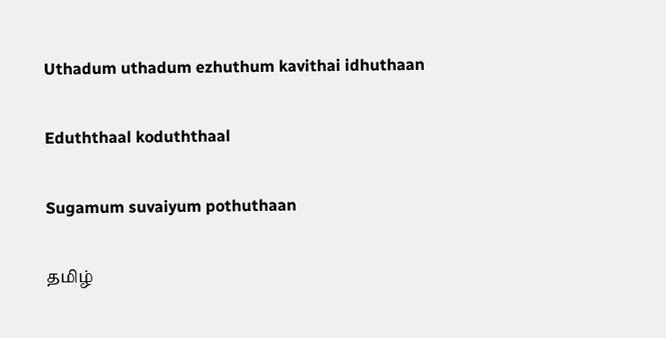Uthadum uthadum ezhuthum kavithai idhuthaan

Eduththaal koduththaal

Sugamum suvaiyum pothuthaan

தமிழ்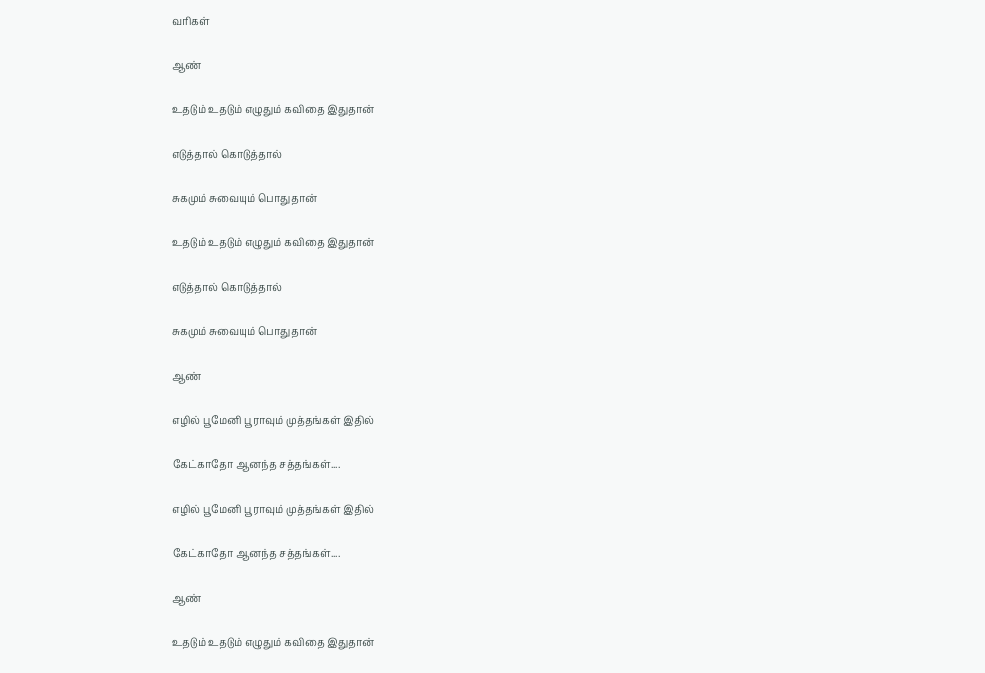வரிகள்

ஆண்

உதடும் உதடும் எழுதும் கவிதை இதுதான்

எடுத்தால் கொடுத்தால்

சுகமும் சுவையும் பொதுதான்

உதடும் உதடும் எழுதும் கவிதை இதுதான்

எடுத்தால் கொடுத்தால்

சுகமும் சுவையும் பொதுதான்

ஆண்

எழில் பூமேனி பூராவும் முத்தங்கள் இதில்

கேட்காதோ ஆனந்த சத்தங்கள்....

எழில் பூமேனி பூராவும் முத்தங்கள் இதில்

கேட்காதோ ஆனந்த சத்தங்கள்....

ஆண்

உதடும் உதடும் எழுதும் கவிதை இதுதான்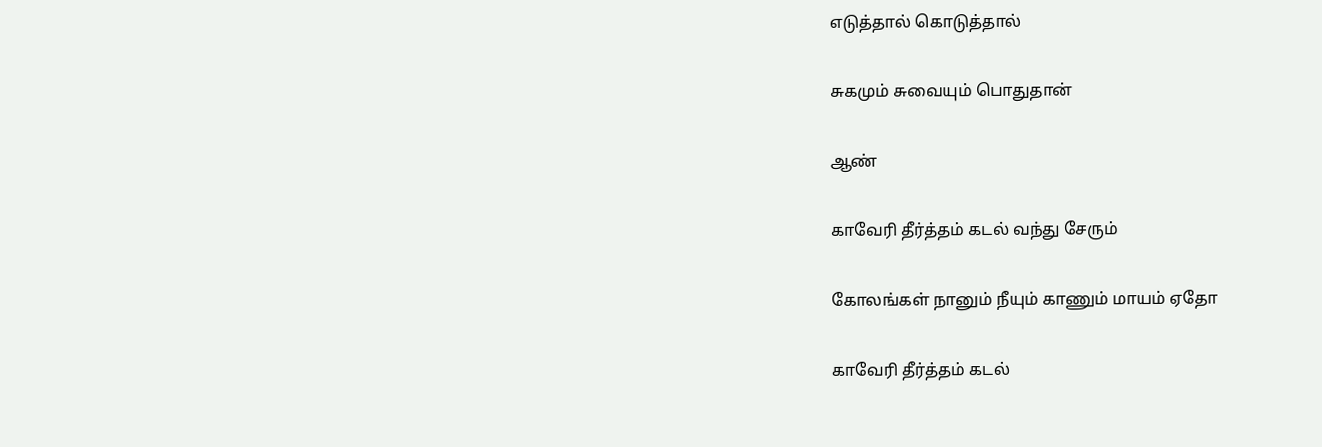எடுத்தால் கொடுத்தால்

சுகமும் சுவையும் பொதுதான்

ஆண்

காவேரி தீர்த்தம் கடல் வந்து சேரும்

கோலங்கள் நானும் நீயும் காணும் மாயம் ஏதோ

காவேரி தீர்த்தம் கடல்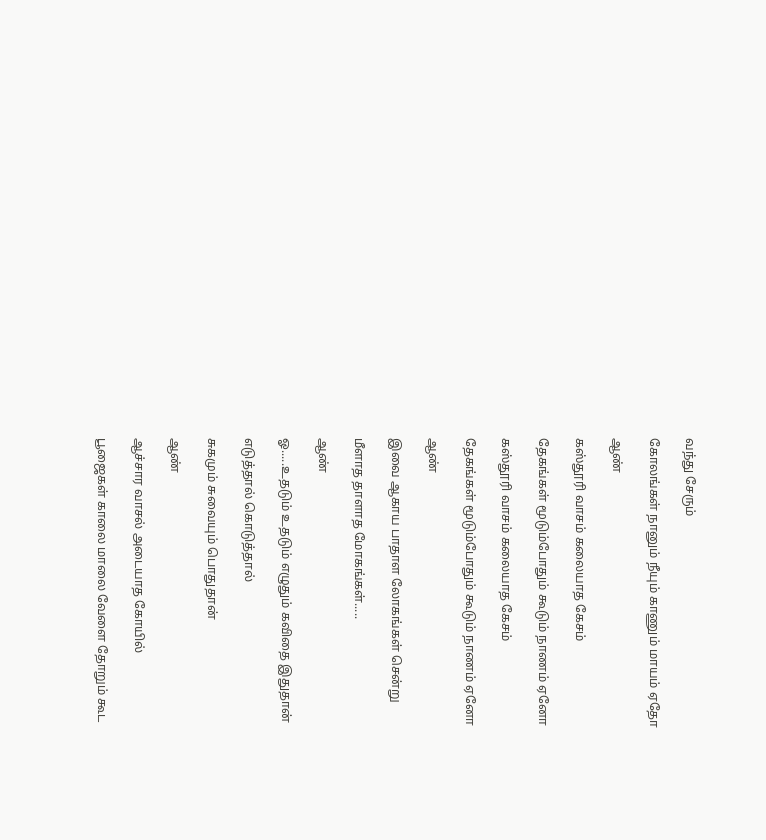வந்து சேரும்

கோலங்கள் நானும் நீயும் காணும் மாயம் ஏதோ

ஆண்

கஸ்தூரி வாசம் கலையாத கேசம்

தேகங்கள் மூடும்போதும் கூடும் நாணம் ஏனோ

கஸ்தூரி வாசம் கலையாத கேசம்

தேகங்கள் மூடும்போதும் கூடும் நாணம் ஏனோ

ஆண்

இவை ஆகாய பாதாள லோகங்கள் சென்று

மீளாத தாளாத மோகங்கள்.....

ஆண்

ஓ.....உதடும் உதடும் எழுதும் கவிதை இதுதான்

எடுத்தால் கொடுத்தால்

சுகமும் சுவையும் பொதுதான்

ஆண்

ஆச்சார வாசல் அடையாத கோயில்

பூஜைகள் காலை மாலை வேளை தோறும் கூட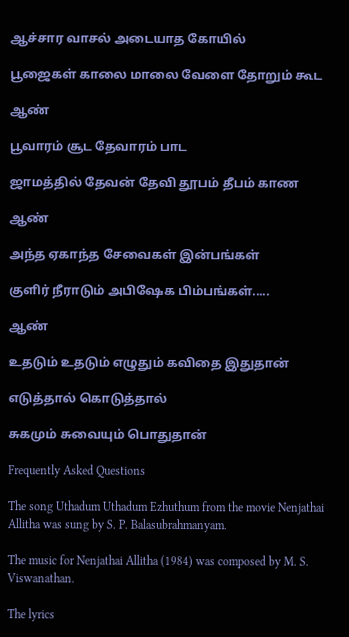ஆச்சார வாசல் அடையாத கோயில்

பூஜைகள் காலை மாலை வேளை தோறும் கூட

ஆண்

பூவாரம் சூட தேவாரம் பாட

ஜாமத்தில் தேவன் தேவி தூபம் தீபம் காண

ஆண்

அந்த ஏகாந்த சேவைகள் இன்பங்கள்

குளிர் நீராடும் அபிஷேக பிம்பங்கள்.....

ஆண்

உதடும் உதடும் எழுதும் கவிதை இதுதான்

எடுத்தால் கொடுத்தால்

சுகமும் சுவையும் பொதுதான்

Frequently Asked Questions

The song Uthadum Uthadum Ezhuthum from the movie Nenjathai Allitha was sung by S. P. Balasubrahmanyam.

The music for Nenjathai Allitha (1984) was composed by M. S. Viswanathan.

The lyrics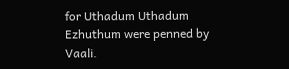for Uthadum Uthadum Ezhuthum were penned by Vaali.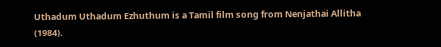Uthadum Uthadum Ezhuthum is a Tamil film song from Nenjathai Allitha (1984).